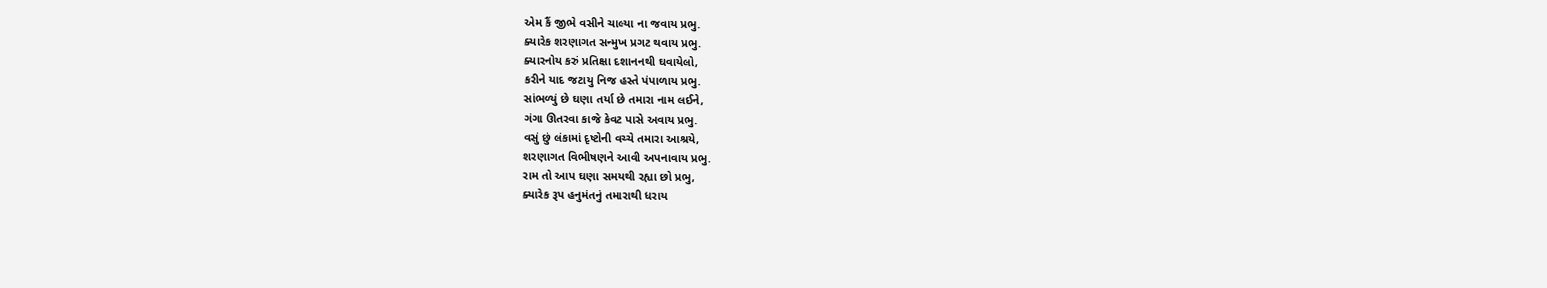એમ કૈં જીભે વસીને ચાલ્યા ના જવાય પ્રભુ.
ક્યારેક શરણાગત સન્મુખ પ્રગટ થવાય પ્રભુ.
ક્યારનોય કરું પ્રતિક્ષા દશાનનથી ઘવાયેલો,
કરીને યાદ જટાયુ નિજ હસ્તે પંપાળાય પ્રભુ.
સાંભળ્યું છે ઘણા તર્યા છે તમારા નામ લઈને,
ગંગા ઊતરવા કાજે કેવટ પાસે અવાય પ્રભુ.
વસું છું લંકામાં દૃષ્ટોની વચ્ચે તમારા આશ્રયે,
શરણાગત વિભીષણને આવી અપનાવાય પ્રભુ.
રામ તો આપ ઘણા સમયથી રહ્યા છો પ્રભુ,
ક્યારેક રૂપ હનુમંતનું તમારાથી ધરાય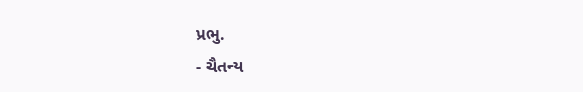પ્રભુ.
- ચૈતન્ય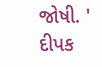જોષી. ' દીપક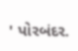' પોરબંદર.